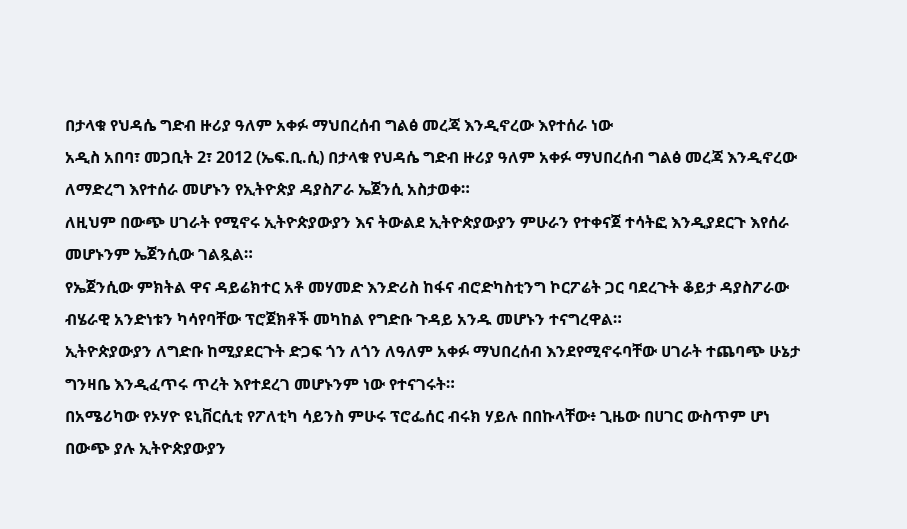በታላቁ የህዳሴ ግድብ ዙሪያ ዓለም አቀፉ ማህበረሰብ ግልፅ መረጃ እንዲኖረው እየተሰራ ነው
አዲስ አበባ፣ መጋቢት 2፣ 2012 (ኤፍ.ቢ.ሲ) በታላቁ የህዳሴ ግድብ ዙሪያ ዓለም አቀፉ ማህበረሰብ ግልፅ መረጃ እንዲኖረው ለማድረግ እየተሰራ መሆኑን የኢትዮጵያ ዳያስፖራ ኤጀንሲ አስታወቀ።
ለዚህም በውጭ ሀገራት የሚኖሩ ኢትዮጵያውያን እና ትውልደ ኢትዮጵያውያን ምሁራን የተቀናጀ ተሳትፎ እንዲያደርጉ እየሰራ መሆኑንም ኤጀንሲው ገልጿል።
የኤጀንሲው ምክትል ዋና ዳይሬክተር አቶ መሃመድ እንድሪስ ከፋና ብሮድካስቲንግ ኮርፖሬት ጋር ባደረጉት ቆይታ ዳያስፖራው ብሄራዊ አንድነቱን ካሳየባቸው ፕሮጀክቶች መካከል የግድቡ ጉዳይ አንዱ መሆኑን ተናግረዋል።
ኢትዮጵያውያን ለግድቡ ከሚያደርጉት ድጋፍ ጎን ለጎን ለዓለም አቀፉ ማህበረሰብ እንደየሚኖሩባቸው ሀገራት ተጨባጭ ሁኔታ ግንዛቤ እንዲፈጥሩ ጥረት እየተደረገ መሆኑንም ነው የተናገሩት።
በአሜሪካው የኦሃዮ ዩኒቨርሲቲ የፖለቲካ ሳይንስ ምሁሩ ፕሮፌሰር ብሩክ ሃይሉ በበኩላቸው፥ ጊዜው በሀገር ውስጥም ሆነ በውጭ ያሉ ኢትዮጵያውያን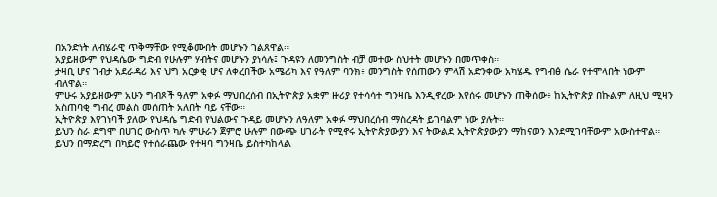በአንድነት ለብሄራዊ ጥቅማቸው የሚቆሙበት መሆኑን ገልጸዋል።
አያይዘውም የህዳሴው ግድብ የሁሉም ሃብትና መሆኑን ያነሳሉ፤ ጉዳዩን ለመንግስት ብቻ መተው ስህተት መሆኑን በመጥቀስ።
ታዛቢ ሆና ገብታ አደራዳሪ እና ህግ አርቃቂ ሆና ለቀረበችው አሜሪካ እና የዓለም ባንክ፥ መንግስት የሰጠውን ምላሽ አድንቀው አካሄዱ የግብፅ ሴራ የተሞላበት ነውም ብለዋል።
ምሁሩ አያይዘውም አሁን ግብጾች ዓለም አቀፉ ማህበረሰብ በኢትዮጵያ አቋም ዙሪያ የተሳሳተ ግንዛቤ እንዲኖረው እየሰሩ መሆኑን ጠቅሰው፥ ከኢትዮጵያ በኩልም ለዚህ ሚዛን አስጠባቂ ግብረ መልስ መሰጠት አለበት ባይ ናቸው።
ኢትዮጵያ እየገነባች ያለው የህዳሴ ግድብ የህልውና ጉዳይ መሆኑን ለዓለም አቀፉ ማህበረሰብ ማስረዳት ይገባልም ነው ያሉት።
ይህን ስራ ደግሞ በሀገር ውስጥ ካሉ ምሁራን ጀምሮ ሁሉም በውጭ ሀገራት የሚኖሩ ኢትዮጵያውያን እና ትውልደ ኢትዮጵያውያን ማከናወን እንደሚገባቸውም አውስተዋል።
ይህን በማድረግ በካይሮ የተሰራጨው የተዛባ ግንዛቤ ይስተካከላል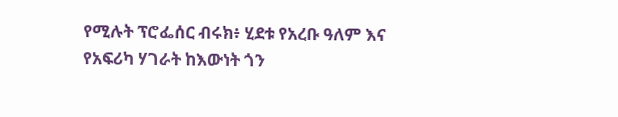የሚሉት ፕሮፌሰር ብሩክ፥ ሂደቱ የአረቡ ዓለም እና የአፍሪካ ሃገራት ከእውነት ጎን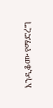እንዲቆሙ የማድረግ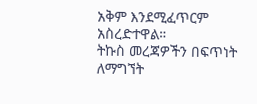አቅም እንደሚፈጥርም አስረድተዋል።
ትኩስ መረጃዎችን በፍጥነት ለማግኘት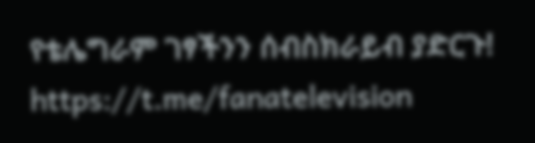የቴሌግራም ገፃችንን ሰብስክራይብ ያድርጉ!
https://t.me/fanatelevision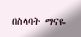በስላባት ማናዬ